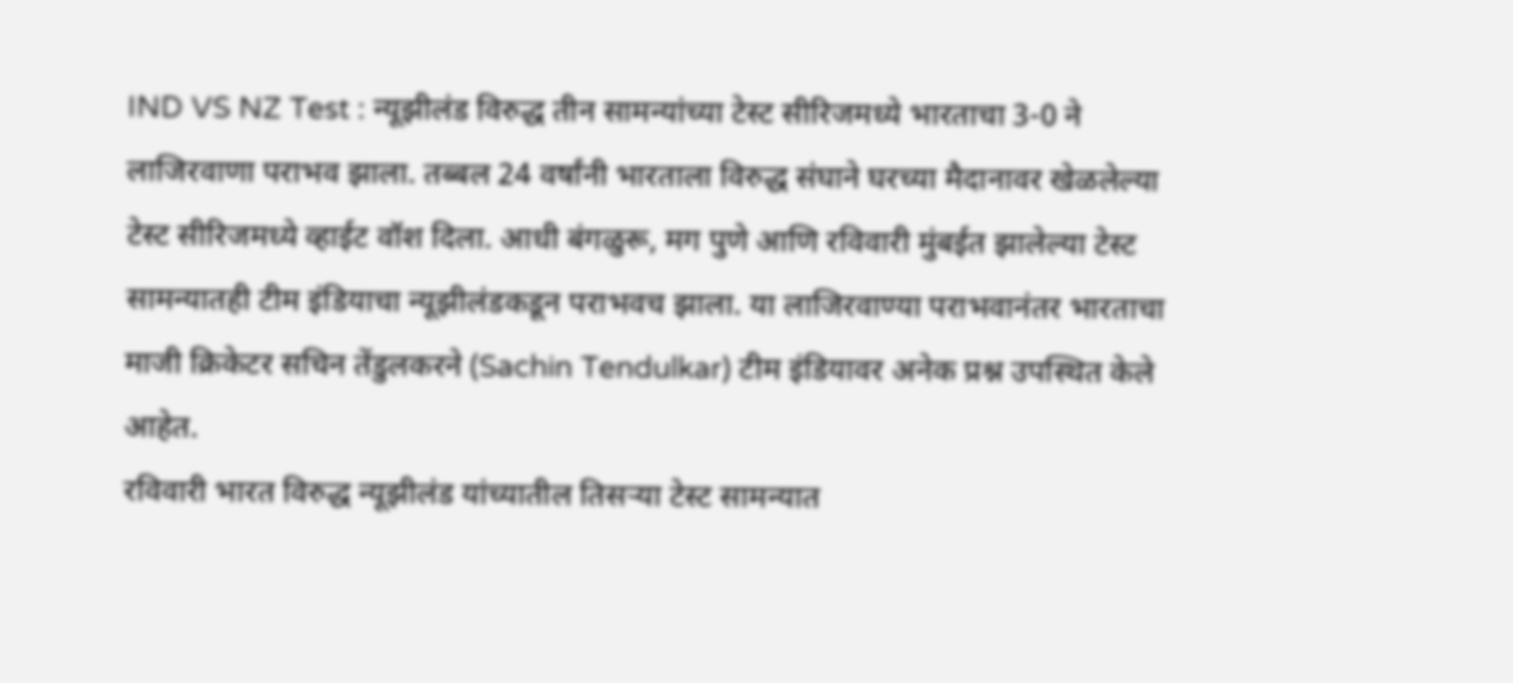IND VS NZ Test : न्यूझीलंड विरुद्ध तीन सामन्यांच्या टेस्ट सीरिजमध्ये भारताचा 3-0 ने लाजिरवाणा पराभव झाला. तब्बल 24 वर्षांनी भारताला विरुद्ध संघाने घरच्या मैदानावर खेळलेल्या टेस्ट सीरिजमध्ये व्हाईट वॉश दिला. आधी बंगळुरू, मग पुणे आणि रविवारी मुंबईत झालेल्या टेस्ट सामन्यातही टीम इंडियाचा न्यूझीलंडकडून पराभवच झाला. या लाजिरवाण्या पराभवानंतर भारताचा माजी क्रिकेटर सचिन तेंडुलकरने (Sachin Tendulkar) टीम इंडियावर अनेक प्रश्न उपस्थित केले आहेत.
रविवारी भारत विरुद्ध न्यूझीलंड यांच्यातील तिसऱ्या टेस्ट सामन्यात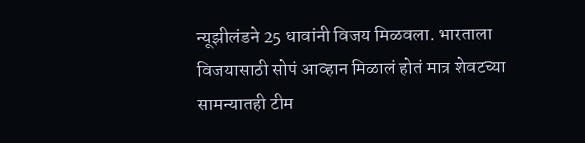न्यूझीलंडने 25 धावांनी विजय मिळवला. भारताला विजयासाठी सोपं आव्हान मिळालं होतं मात्र शेवटच्या सामन्यातही टीम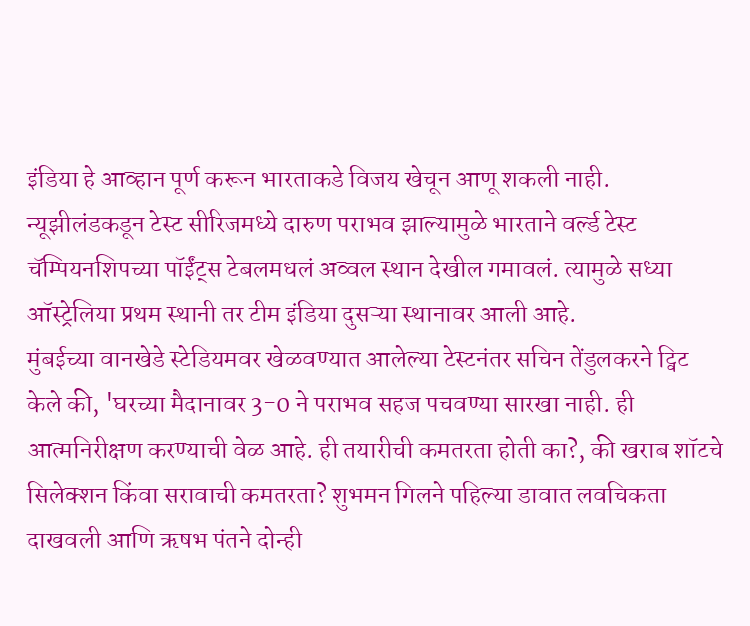इंडिया हे आव्हान पूर्ण करून भारताकडे विजय खेचून आणू शकली नाही. न्यूझीलंडकडून टेस्ट सीरिजमध्ये दारुण पराभव झाल्यामुळे भारताने वर्ल्ड टेस्ट चॅम्पियनशिपच्या पॉईंट्स टेबलमधलं अव्वल स्थान देखील गमावलं. त्यामुळे सध्या ऑस्ट्रेलिया प्रथम स्थानी तर टीम इंडिया दुसऱ्या स्थानावर आली आहे.
मुंबईच्या वानखेडे स्टेडियमवर खेळवण्यात आलेल्या टेस्टनंतर सचिन तेंडुलकरने ट्विट केले की, 'घरच्या मैदानावर 3-0 ने पराभव सहज पचवण्या सारखा नाही. ही आत्मनिरीक्षण करण्याची वेळ आहे. ही तयारीची कमतरता होती का?, की खराब शॉटचे सिलेक्शन किंवा सरावाची कमतरता? शुभमन गिलने पहिल्या डावात लवचिकता दाखवली आणि ऋषभ पंतने दोन्ही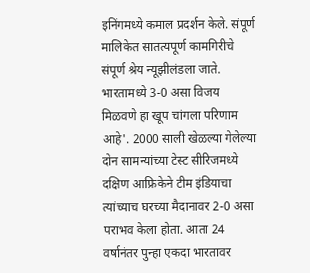इनिंगमध्ये कमाल प्रदर्शन केले. संपूर्ण मालिकेत सातत्यपूर्ण कामगिरीचे संपूर्ण श्रेय न्यूझीलंडला जाते. भारतामध्ये 3-0 असा विजय मिळवणे हा खूप चांगला परिणाम आहे'. 2000 साली खेळल्या गेलेल्या दोन सामन्यांच्या टेस्ट सीरिजमध्ये दक्षिण आफ्रिकेने टीम इंडियाचा त्यांच्याच घरच्या मैदानावर 2-0 असा पराभव केला होता. आता 24 वर्षानंतर पुन्हा एकदा भारतावर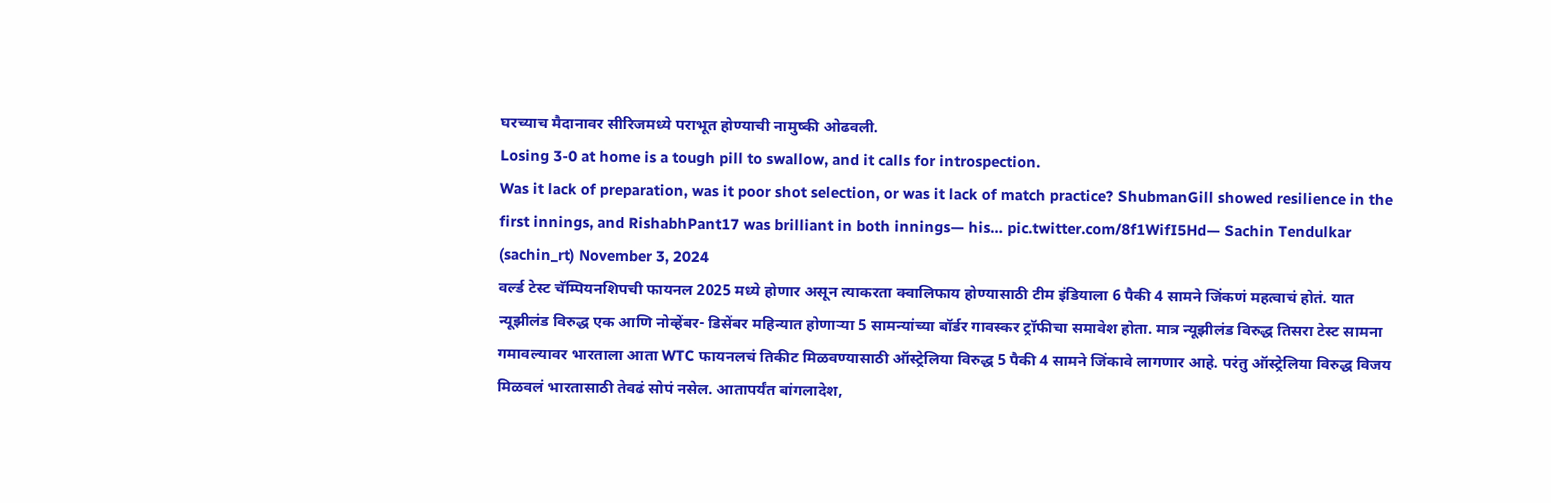घरच्याच मैदानावर सीरिजमध्ये पराभूत होण्याची नामुष्की ओढवली.
Losing 3-0 at home is a tough pill to swallow, and it calls for introspection.
Was it lack of preparation, was it poor shot selection, or was it lack of match practice? ShubmanGill showed resilience in the first innings, and RishabhPant17 was brilliant in both innings— his… pic.twitter.com/8f1WifI5Hd— Sachin Tendulkar (sachin_rt) November 3, 2024
वर्ल्ड टेस्ट चॅम्पियनशिपची फायनल 2025 मध्ये होणार असून त्याकरता क्वालिफाय होण्यासाठी टीम इंडियाला 6 पैकी 4 सामने जिंकणं महत्वाचं होतं. यात न्यूझीलंड विरुद्ध एक आणि नोव्हेंबर- डिसेंबर महिन्यात होणाऱ्या 5 सामन्यांच्या बॉर्डर गावस्कर ट्रॉफीचा समावेश होता. मात्र न्यूझीलंड विरुद्ध तिसरा टेस्ट सामना गमावल्यावर भारताला आता WTC फायनलचं तिकीट मिळवण्यासाठी ऑस्ट्रेलिया विरुद्ध 5 पैकी 4 सामने जिंकावे लागणार आहे. परंतु ऑस्ट्रेलिया विरुद्ध विजय मिळवलं भारतासाठी तेवढं सोपं नसेल. आतापर्यंत बांगलादेश,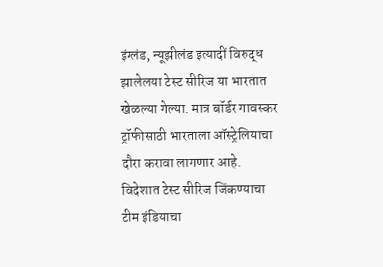इंग्लंड, न्यूझीलंड इत्यादीं विरुद्ध झालेलया टेस्ट सीरिज या भारतात खेळल्या गेल्या. मात्र बॉर्डर गावस्कर ट्रॉफीसाठी भारताला ऑस्ट्रेलियाचा दौरा करावा लागणार आहे. विदेशात टेस्ट सीरिज जिंकण्याचा टीम इंडियाचा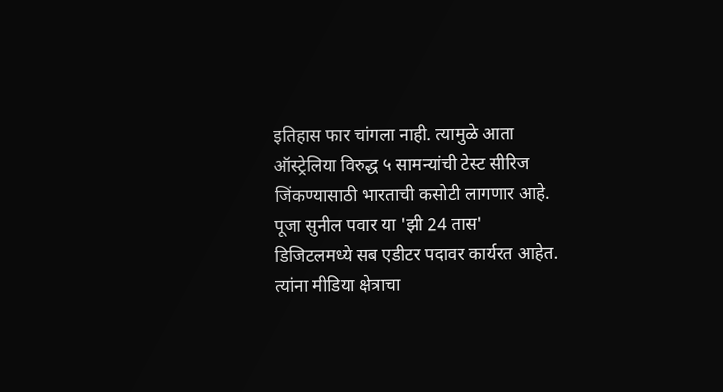इतिहास फार चांगला नाही. त्यामुळे आता ऑस्ट्रेलिया विरुद्ध ५ सामन्यांची टेस्ट सीरिज जिंकण्यासाठी भारताची कसोटी लागणार आहे.
पूजा सुनील पवार या 'झी 24 तास' डिजिटलमध्ये सब एडीटर पदावर कार्यरत आहेत. त्यांना मीडिया क्षेत्राचा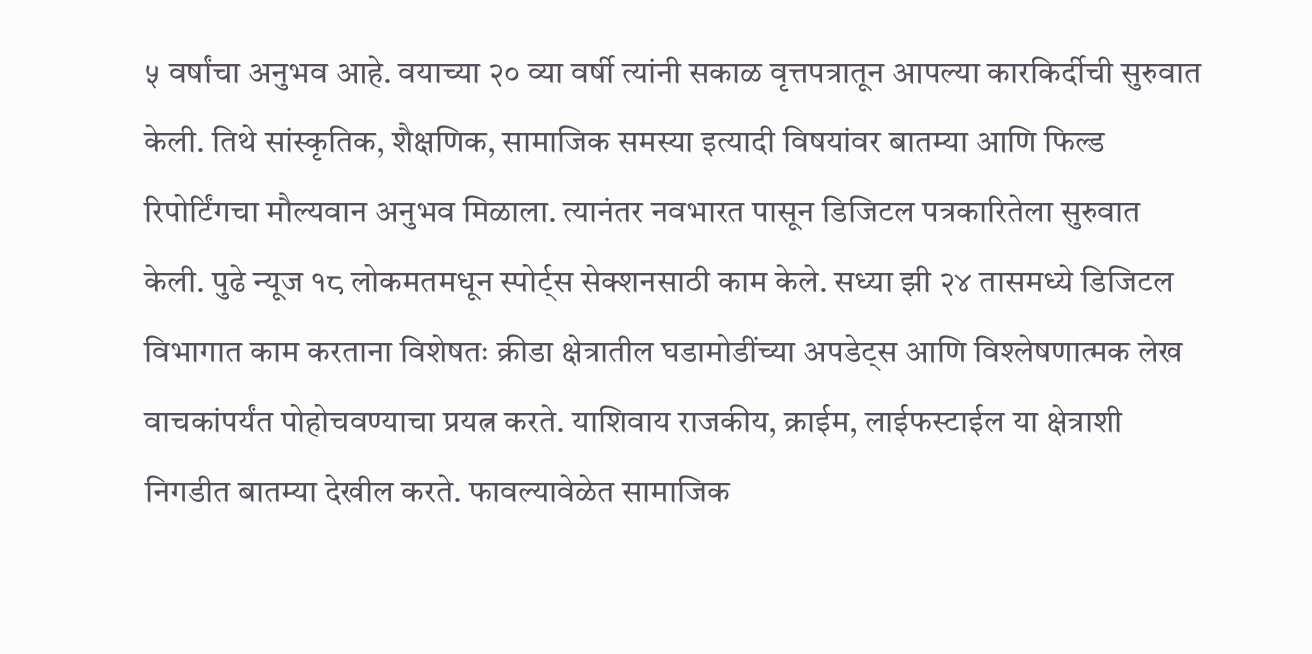५ वर्षांचा अनुभव आहे. वयाच्या २० व्या वर्षी त्यांनी सकाळ वृत्तपत्रातून आपल्या कारकिर्दीची सुरुवात केली. तिथे सांस्कृतिक, शैक्षणिक, सामाजिक समस्या इत्यादी विषयांवर बातम्या आणि फिल्ड रिपोर्टिंगचा मौल्यवान अनुभव मिळाला. त्यानंतर नवभारत पासून डिजिटल पत्रकारितेला सुरुवात केली. पुढे न्यूज १८ लोकमतमधून स्पोर्ट्स सेक्शनसाठी काम केले. सध्या झी २४ तासमध्ये डिजिटल विभागात काम करताना विशेषतः क्रीडा क्षेत्रातील घडामोडींच्या अपडेट्स आणि विश्लेषणात्मक लेख वाचकांपर्यंत पोहोचवण्याचा प्रयत्न करते. याशिवाय राजकीय, क्राईम, लाईफस्टाईल या क्षेत्राशी निगडीत बातम्या देखील करते. फावल्यावेळेत सामाजिक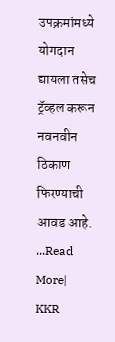उपक्रमांमध्ये योगदान द्यायला तसेच ट्रॅव्हल करून नवनवीन ठिकाण फिरण्याची आवड आहे.
...Read More|
KKR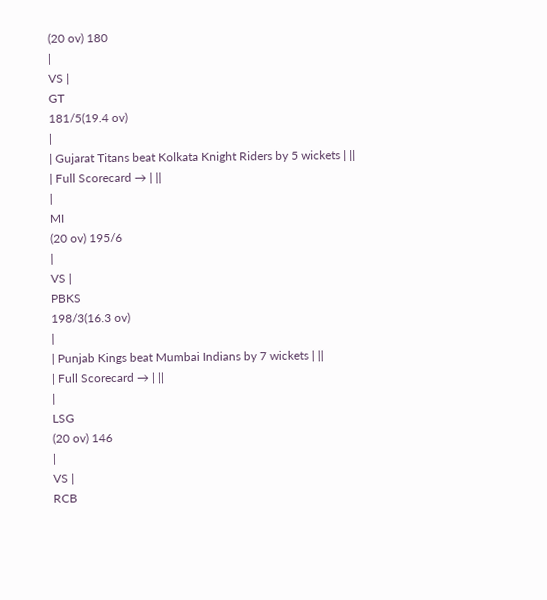(20 ov) 180
|
VS |
GT
181/5(19.4 ov)
|
| Gujarat Titans beat Kolkata Knight Riders by 5 wickets | ||
| Full Scorecard → | ||
|
MI
(20 ov) 195/6
|
VS |
PBKS
198/3(16.3 ov)
|
| Punjab Kings beat Mumbai Indians by 7 wickets | ||
| Full Scorecard → | ||
|
LSG
(20 ov) 146
|
VS |
RCB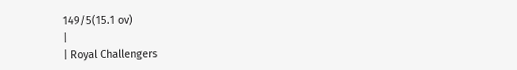149/5(15.1 ov)
|
| Royal Challengers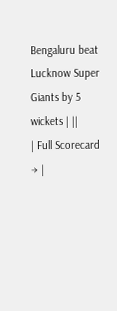Bengaluru beat Lucknow Super Giants by 5 wickets | ||
| Full Scorecard → |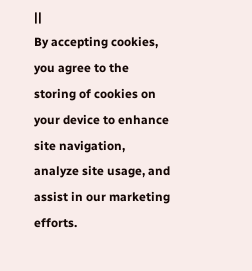||
By accepting cookies, you agree to the storing of cookies on your device to enhance site navigation, analyze site usage, and assist in our marketing efforts.